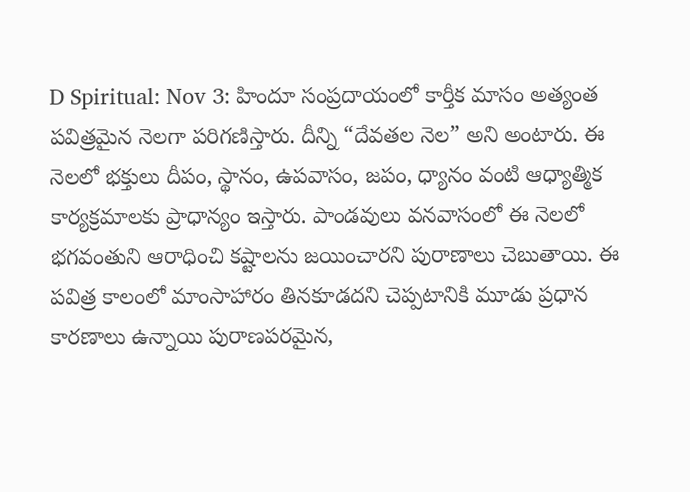D Spiritual: Nov 3: హిందూ సంప్రదాయంలో కార్తీక మాసం అత్యంత పవిత్రమైన నెలగా పరిగణిస్తారు. దీన్ని “దేవతల నెల” అని అంటారు. ఈ నెలలో భక్తులు దీపం, స్థానం, ఉపవాసం, జపం, ధ్యానం వంటి ఆధ్యాత్మిక కార్యక్రమాలకు ప్రాధాన్యం ఇస్తారు. పాండవులు వనవాసంలో ఈ నెలలో భగవంతుని ఆరాధించి కష్టాలను జయించారని పురాణాలు చెబుతాయి. ఈ పవిత్ర కాలంలో మాంసాహారం తినకూడదని చెప్పటానికి మూడు ప్రధాన కారణాలు ఉన్నాయి పురాణపరమైన,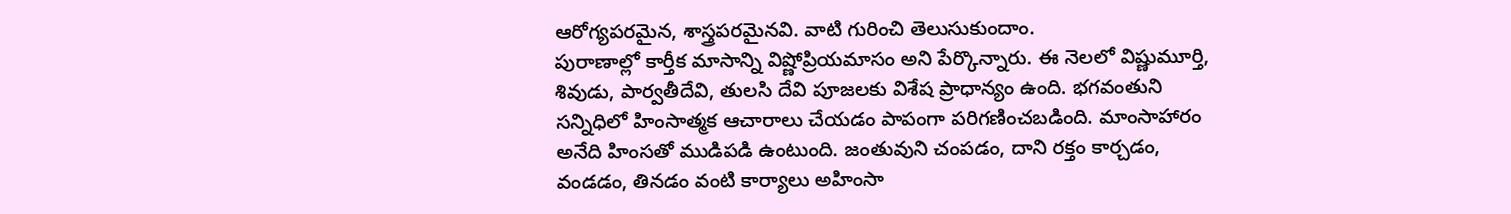ఆరోగ్యపరమైన, శాస్త్రపరమైనవి. వాటి గురించి తెలుసుకుందాం.
పురాణాల్లో కార్తీక మాసాన్ని విష్ణోప్రియమాసం అని పేర్కొన్నారు. ఈ నెలలో విష్ణుమూర్తి, శివుడు, పార్వతీదేవి, తులసి దేవి పూజలకు విశేష ప్రాధాన్యం ఉంది. భగవంతుని సన్నిధిలో హింసాత్మక ఆచారాలు చేయడం పాపంగా పరిగణించబడింది. మాంసాహారం అనేది హింసతో ముడిపడి ఉంటుంది. జంతువుని చంపడం, దాని రక్తం కార్చడం, వండడం, తినడం వంటి కార్యాలు అహింసా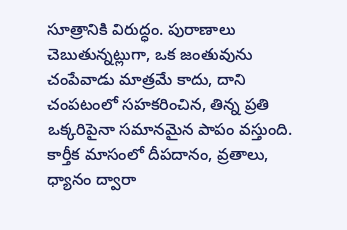సూత్రానికి విరుద్ధం. పురాణాలు చెబుతున్నట్లుగా, ఒక జంతువును చంపేవాడు మాత్రమే కాదు, దాని చంపటంలో సహకరించిన, తిన్న ప్రతి ఒక్కరిపైనా సమానమైన పాపం వస్తుంది. కార్తీక మాసంలో దీపదానం, వ్రతాలు, ధ్యానం ద్వారా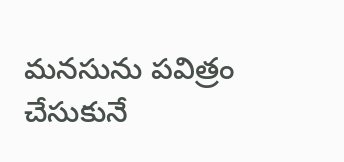మనసును పవిత్రం చేసుకునే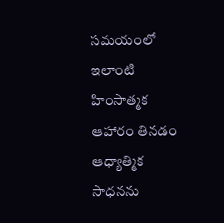సమయంలో ఇలాంటి హింసాత్మక ఆహారం తినడం ఆధ్యాత్మిక సాధనను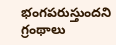భంగపరుస్తుందని గ్రంథాలు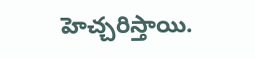హెచ్చరిస్తాయి.